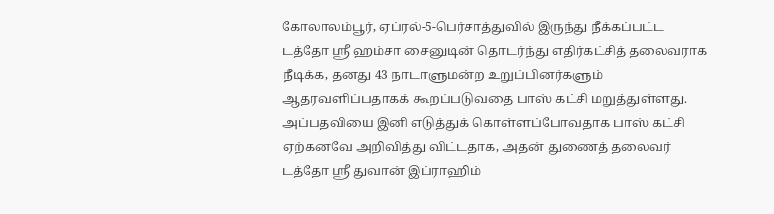கோலாலம்பூர், ஏப்ரல்-5-பெர்சாத்துவில் இருந்து நீக்கப்பட்ட டத்தோ ஸ்ரீ ஹம்சா சைனுடின் தொடர்ந்து எதிர்கட்சித் தலைவராக நீடிக்க, தனது 43 நாடாளுமன்ற உறுப்பினர்களும் ஆதரவளிப்பதாகக் கூறப்படுவதை பாஸ் கட்சி மறுத்துள்ளது.
அப்பதவியை இனி எடுத்துக் கொள்ளப்போவதாக பாஸ் கட்சி ஏற்கனவே அறிவித்து விட்டதாக, அதன் துணைத் தலைவர் டத்தோ ஸ்ரீ துவான் இப்ராஹிம்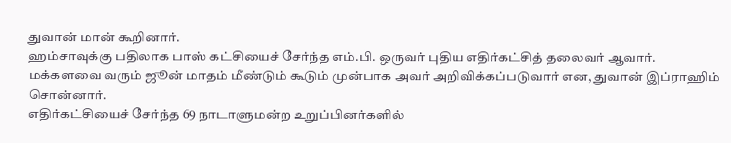துவான் மான் கூறினார்.
ஹம்சாவுக்கு பதிலாக பாஸ் கட்சியைச் சேர்ந்த எம்.பி. ஒருவர் புதிய எதிர்கட்சித் தலைவர் ஆவார்.
மக்களவை வரும் ஜூன் மாதம் மீண்டும் கூடும் முன்பாக அவர் அறிவிக்கப்படுவார் என, துவான் இப்ராஹிம் சொன்னார்.
எதிர்கட்சியைச் சேர்ந்த 69 நாடாளுமன்ற உறுப்பினர்களில்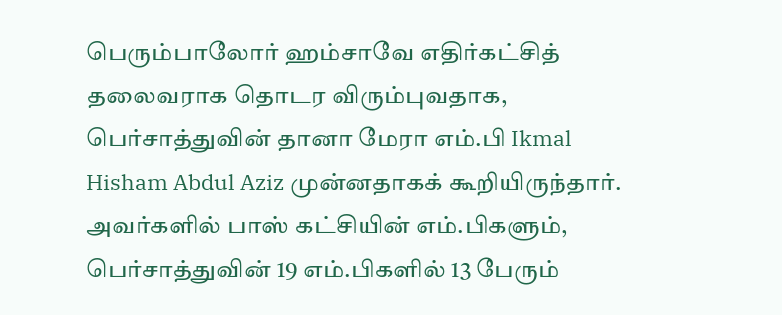பெரும்பாலோர் ஹம்சாவே எதிர்கட்சித் தலைவராக தொடர விரும்புவதாக, பெர்சாத்துவின் தானா மேரா எம்.பி Ikmal Hisham Abdul Aziz முன்னதாகக் கூறியிருந்தார்.
அவர்களில் பாஸ் கட்சியின் எம்.பிகளும், பெர்சாத்துவின் 19 எம்.பிகளில் 13 பேரும்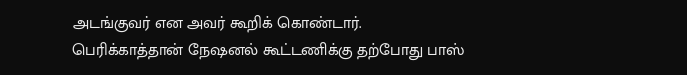அடங்குவர் என அவர் கூறிக் கொண்டார்.
பெரிக்காத்தான் நேஷனல் கூட்டணிக்கு தற்போது பாஸ்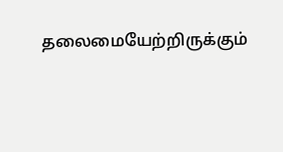தலைமையேற்றிருக்கும்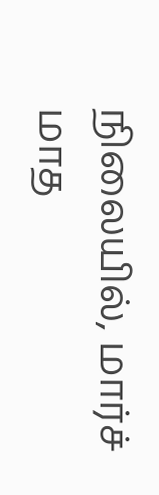நிலையில், மார்ச் மாத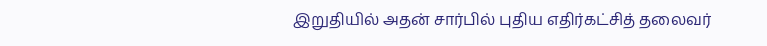இறுதியில் அதன் சார்பில் புதிய எதிர்கட்சித் தலைவர்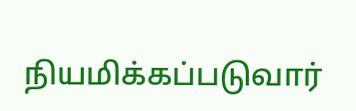நியமிக்கப்படுவார்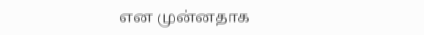என முன்னதாக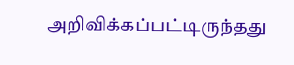அறிவிக்கப்பட்டிருந்தது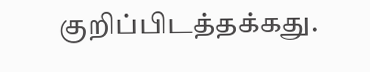குறிப்பிடத்தக்கது.